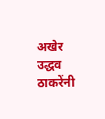अखेर उद्धव ठाकरेंनी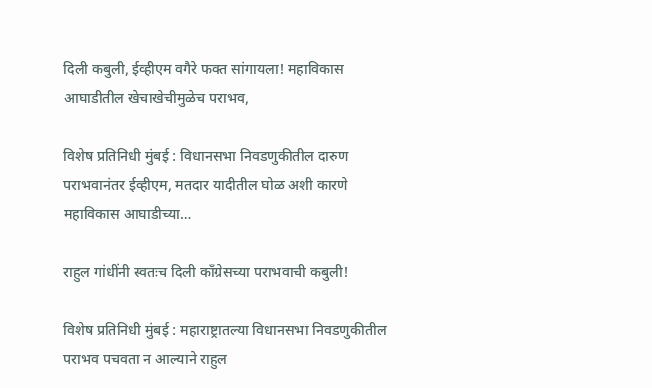दिली कबुली, ईव्हीएम वगैरे फक्त सांगायला! महाविकास आघाडीतील खेचाखेचीमुळेच पराभव,

विशेष प्रतिनिधी मुंबई : विधानसभा निवडणुकीतील दारुण पराभवानंतर ईव्हीएम, मतदार यादीतील घोळ अशी कारणे महाविकास आघाडीच्या…

राहुल गांधींनी स्वतःच दिली काँग्रेसच्या पराभवाची कबुली!

विशेष प्रतिनिधी मुंबई : महाराष्ट्रातल्या विधानसभा निवडणुकीतील पराभव पचवता न आल्याने राहुल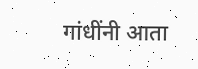गांधींनी आता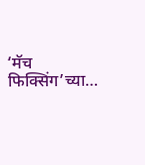‘मॅच फिक्सिंग’च्या…